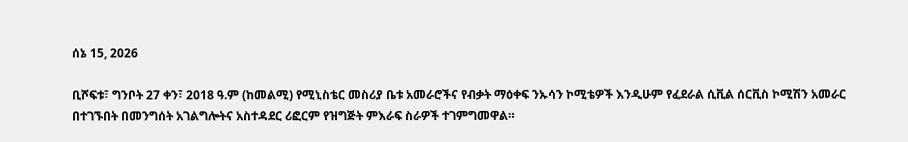ሰኔ 15, 2026

ቢሾፍቱ፣ ግንቦት 27 ቀን፣ 2018 ዓ.ም (ከመልሚ) የሚኒስቴር መስሪያ ቤቱ አመራሮችና የብቃት ማዕቀፍ ንኡሳን ኮሚቴዎች እንዲሁም የፈደራል ሲቪል ሰርቪስ ኮሚሽን አመራር በተገኙበት በመንግሰት አገልግሎትና አስተዳደር ሪፎርም የዝግጅት ምእራፍ ስራዎች ተገምግመዋል።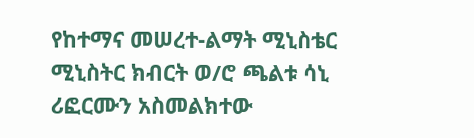የከተማና መሠረተ-ልማት ሚኒስቴር ሚኒስትር ክብርት ወ/ሮ ጫልቱ ሳኒ ሪፎርሙን አስመልክተው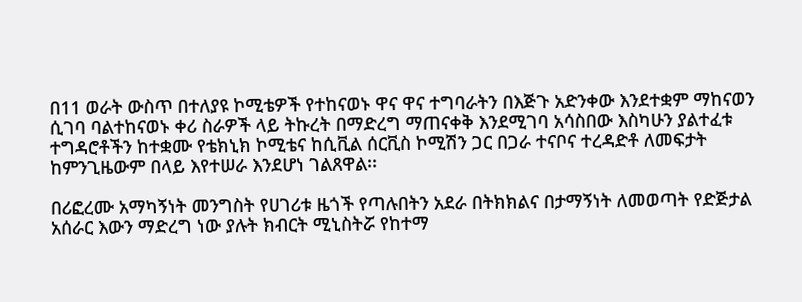በ11 ወራት ውስጥ በተለያዩ ኮሚቴዎች የተከናወኑ ዋና ዋና ተግባራትን በእጅጉ አድንቀው እንደተቋም ማከናወን ሲገባ ባልተከናወኑ ቀሪ ስራዎች ላይ ትኩረት በማድረግ ማጠናቀቅ እንደሚገባ አሳስበው እስካሁን ያልተፈቱ ተግዳሮቶችን ከተቋሙ የቴክኒክ ኮሚቴና ከሲቪል ሰርቪስ ኮሚሽን ጋር በጋራ ተናቦና ተረዳድቶ ለመፍታት ከምንጊዜውም በላይ እየተሠራ እንደሆነ ገልጸዋል፡፡

በሪፎረሙ አማካኝነት መንግስት የሀገሪቱ ዜጎች የጣሉበትን አደራ በትክክልና በታማኝነት ለመወጣት የድጅታል አሰራር እውን ማድረግ ነው ያሉት ክብርት ሚኒስትሯ የከተማ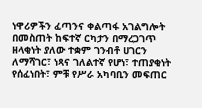ነዋሪዎችን ፈጣንና ቀልጣፋ አገልግሎት በመስጠት ከፍተኛ ርካታን በማረጋገጥ ዘላቂነት ያለው ተቋም ገንብቶ ሀገርን ለማሻገር፣ ነጻና ገለልተኛ የሆነ፣ ተጠያቂነት የሰፈነበት፣ ምቹ የሥራ አካባቢን መፍጠር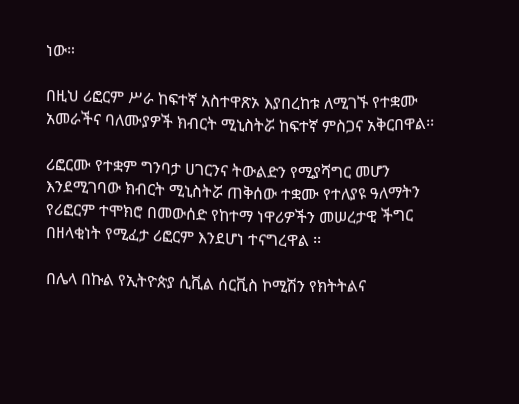ነው።

በዚህ ሪፎርም ሥራ ከፍተኛ አስተዋጽኦ እያበረከቱ ለሚገኙ የተቋሙ አመራችና ባለሙያዎች ክብርት ሚኒስትሯ ከፍተኛ ምስጋና አቅርበዋል፡፡

ሪፎርሙ የተቋም ግንባታ ሀገርንና ትውልድን የሚያሻግር መሆን እንደሚገባው ክብርት ሚኒስትሯ ጠቅሰው ተቋሙ የተለያዩ ዓለማትን የሪፎርም ተሞክሮ በመውሰድ የከተማ ነዋሪዎችን መሠረታዊ ችግር በዘላቂነት የሚፈታ ሪፎርም እንደሆነ ተናግረዋል ፡፡

በሌላ በኩል የኢትዮጵያ ሲቪል ሰርቪስ ኮሚሽን የክትትልና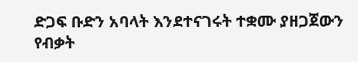ድጋፍ ቡድን አባላት እንደተናገሩት ተቋሙ ያዘጋጀውን የብቃት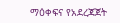ማዕቀፍና የአደረጃጀት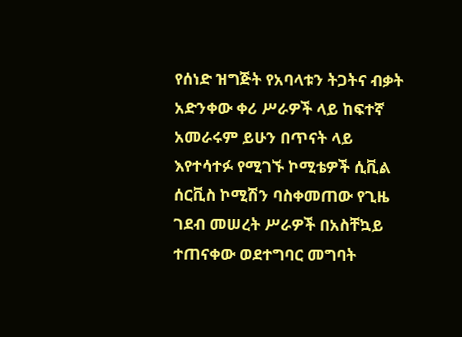የሰነድ ዝግጅት የአባላቱን ትጋትና ብቃት አድንቀው ቀሪ ሥራዎች ላይ ከፍተኛ አመራሩም ይሁን በጥናት ላይ እየተሳተፉ የሚገኙ ኮሚቴዎች ሲቪል ሰርቪስ ኮሚሽን ባስቀመጠው የጊዜ ገደብ መሠረት ሥራዎች በአስቸኳይ ተጠናቀው ወደተግባር መግባት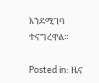እንደሚገባ ተናግረዋል።

Posted in: ዜና